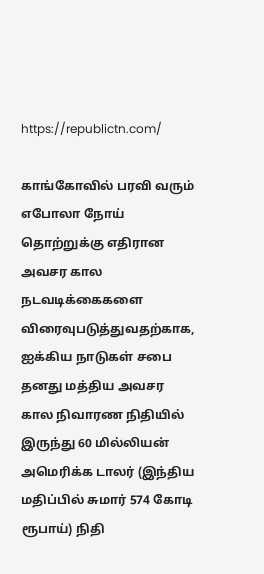https://republictn.com/

காங்கோவில் பரவி வரும் எபோலா நோய் தொற்றுக்கு எதிரான அவசர கால நடவடிக்கைகளை விரைவுபடுத்துவதற்காக, ஐக்கிய நாடுகள் சபை தனது மத்திய அவசர கால நிவாரண நிதியில் இருந்து 60 மில்லியன் அமெரிக்க டாலர் (இந்திய மதிப்பில் சுமார் 574 கோடி ரூபாய்) நிதி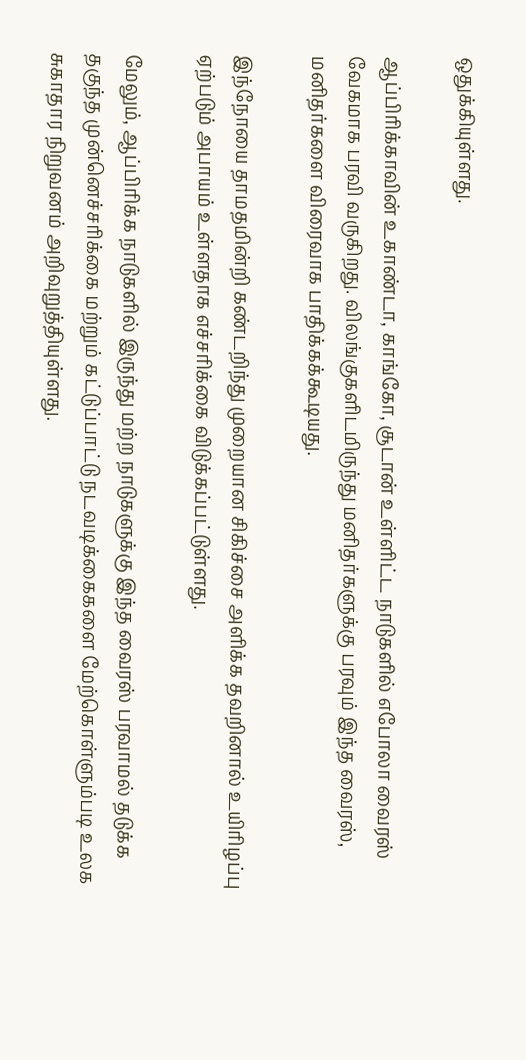ஒதுக்கியுள்ளது.

ஆப்பிரிக்காவின் உகாண்டா, காங்கோ, சூடான் உள்ளிட்ட நாடுகளில் எபோலா வைரஸ் வேகமாக பரவி வருகிறது. விலங்குகளிடமிருந்து மனிதர்களுக்கு பரவும் இந்த வைரஸ், மனிதர்களை விரைவாக பாதிக்கக்கூடியது.

இந்நோயை தாமதமின்றி கண்டறிந்து முறையான சிகிச்சை அளிக்க தவறினால் உயிரிழப்பு ஏற்படும் அபாயம் உள்ளதாக எச்சரிக்கை விடுக்கப்பட்டுள்ளது.

மேலும், ஆப்பிரிக்க நாடுகளில் இருந்து மற்ற நாடுகளுக்கு இந்த வைரஸ் பரவாமல் தடுக்க தகுந்த முன்னெச்சரிக்கை மற்றும் கட்டுப்பாட்டு நடவடிக்கைகளை மேற்கொள்ளும்படி உலக சுகாதார நிறுவனம் அறிவுறுத்தியுள்ளது.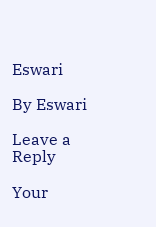Eswari

By Eswari

Leave a Reply

Your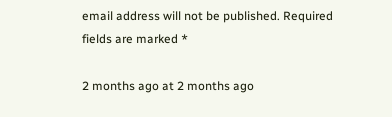email address will not be published. Required fields are marked *

2 months ago at 2 months ago